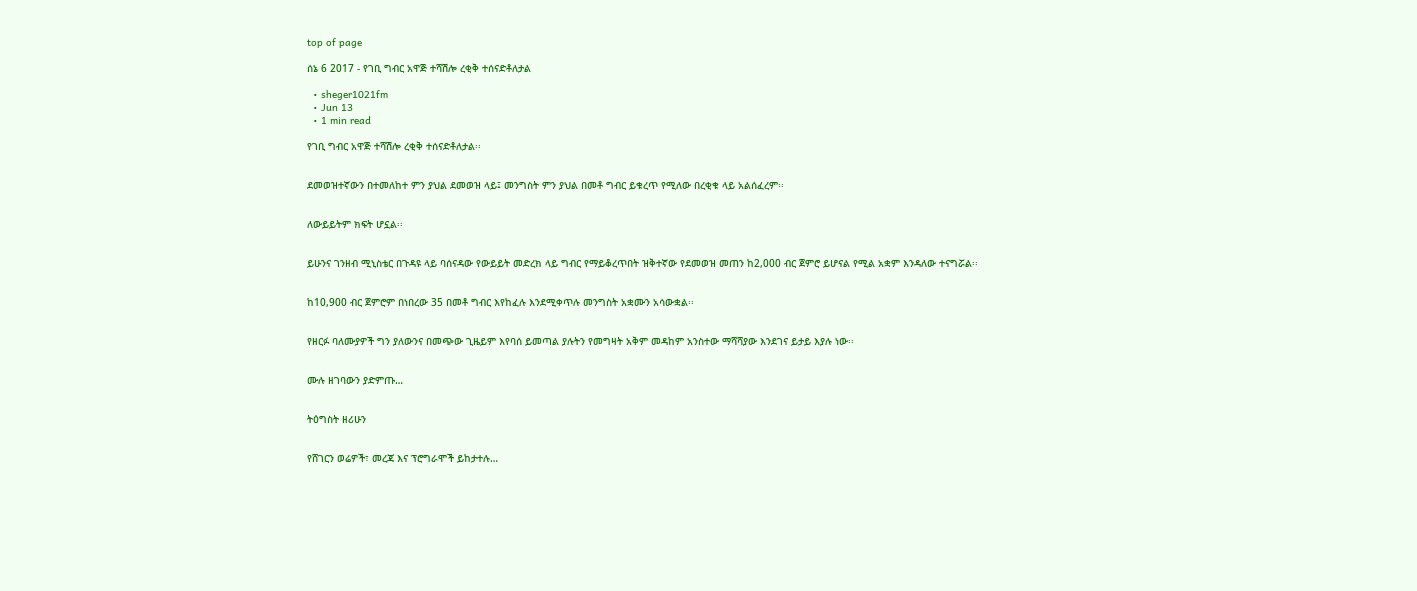top of page

ሰኔ 6 2017 - የገቢ ግብር አዋጅ ተሻሽሎ ረቂቅ ተሰናድቶለታል

  • sheger1021fm
  • Jun 13
  • 1 min read

የገቢ ግብር አዋጅ ተሻሽሎ ረቂቅ ተሰናድቶለታል፡፡


ደመወዝተኛውን በተመለከተ ምን ያህል ደመወዝ ላይ፤ መንግስት ምን ያህል በመቶ ግብር ይቁረጥ የሚለው በረቂቁ ላይ አልሰፈረም፡፡


ለውይይትም ክፍት ሆኗል፡፡


ይሁንና ገንዘብ ሚኒስቴር በጉዳዩ ላይ ባሰናዳው የውይይት መድረክ ላይ ግብር የማይቆረጥበት ዝቅተኛው የደመወዝ መጠን ከ2,000 ብር ጀምሮ ይሆናል የሚል አቋም እንዳለው ተናግሯል፡፡


ከ10,900 ብር ጀምሮም በነበረው 35 በመቶ ግብር እየከፈሉ እንደሚቀጥሉ መንግስት አቋሙን አሳውቋል፡፡


የዘርፉ ባለሙያዎች ግን ያለውንና በመጭው ጊዜይም እየባሰ ይመጣል ያሉትን የመግዛት አቅም መዳከም አንስተው ማሻሻያው እንደገና ይታይ እያሉ ነው፡፡


ሙሉ ዘገባውን ያድምጡ…


ትዕግስት ዘሪሁን


የሸገርን ወሬዎች፣ መረጃ እና ፕሮግራሞች ይከታተሉ…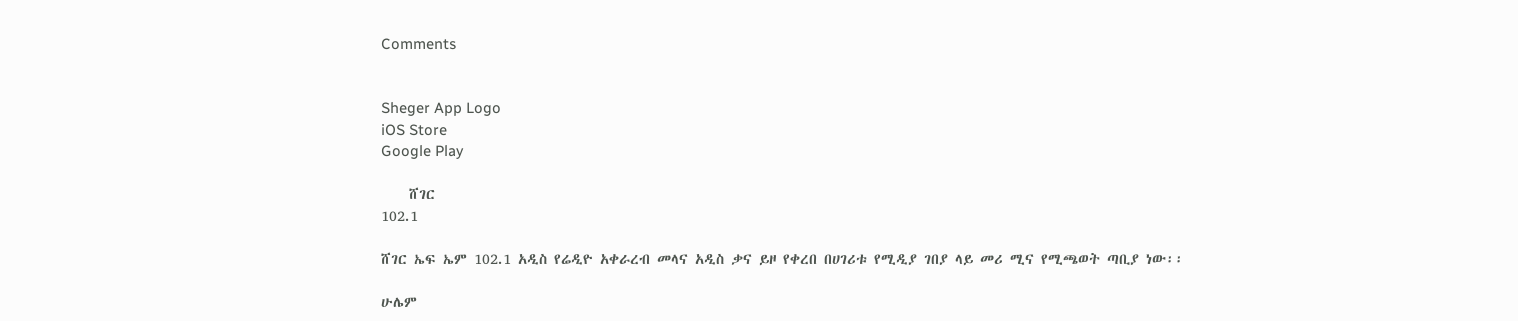Comments


Sheger App Logo
iOS Store
Google Play

    ሸገር
102.1

ሸገር ኤፍ ኤም 102.1 አዲስ የሬዲዮ አቀራረብ መላና አዲስ ቃና ይዞ የቀረበ በሀገሪቱ የሚዲያ ገበያ ላይ መሪ ሚና የሚጫወት ጣቢያ ነው፡፡

ሁሌም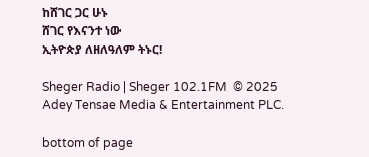ከሸገር ጋር ሁኑ
ሸገር የእናንተ ነው
ኢትዮጵያ ለዘለዓለም ትኑር!

Sheger Radio | Sheger 102.1FM  © 2025 Adey Tensae Media & Entertainment PLC.

bottom of page